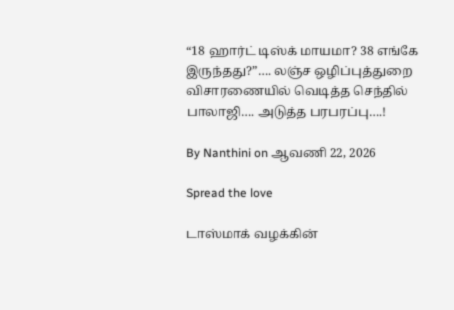“18 ஹார்ட் டிஸ்க் மாயமா? 38 எங்கே இருந்தது?”…. லஞ்ச ஒழிப்புத்துறை விசாரணையில் வெடித்த செந்தில் பாலாஜி…. அடுத்த பரபரப்பு….!

By Nanthini on ஆவணி 22, 2026

Spread the love

டாஸ்மாக் வழக்கின்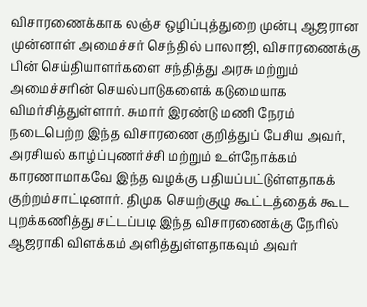விசாரணைக்காக லஞ்ச ஒழிப்புத்துறை முன்பு ஆஜரான முன்னாள் அமைச்சர் செந்தில் பாலாஜி, விசாரணைக்கு பின் செய்தியாளர்களை சந்தித்து அரசு மற்றும் அமைச்சரின் செயல்பாடுகளைக் கடுமையாக விமர்சித்துள்ளார். சுமார் இரண்டு மணி நேரம் நடைபெற்ற இந்த விசாரணை குறித்துப் பேசிய அவர், அரசியல் காழ்ப்புணர்ச்சி மற்றும் உள்நோக்கம் காரணாமாகவே இந்த வழக்கு பதியப்பட்டுள்ளதாகக் குற்றம்சாட்டினார். திமுக செயற்குழு கூட்டத்தைக் கூட புறக்கணித்து சட்டப்படி இந்த விசாரணைக்கு நேரில் ஆஜராகி விளக்கம் அளித்துள்ளதாகவும் அவர்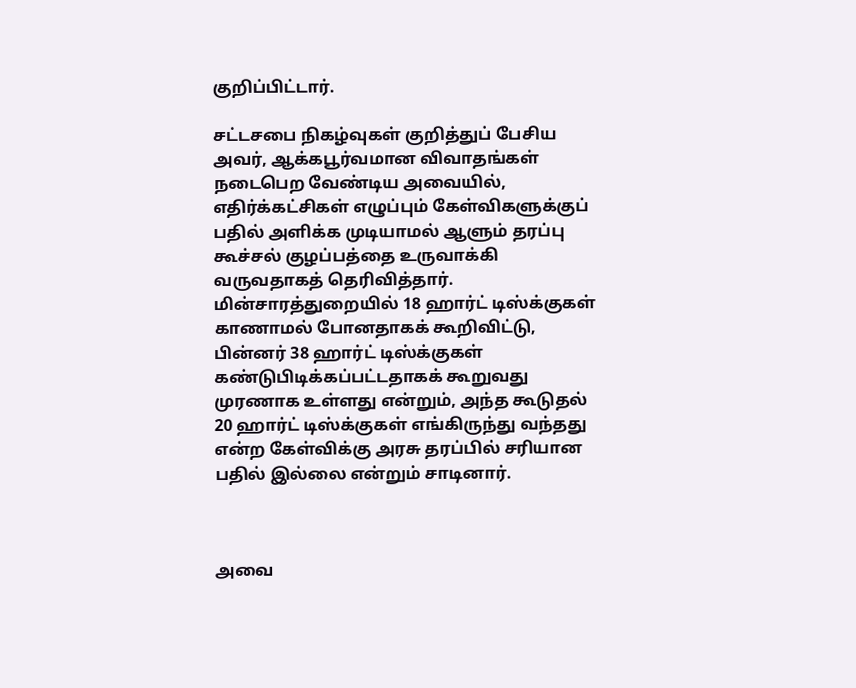குறிப்பிட்டார்.

சட்டசபை நிகழ்வுகள் குறித்துப் பேசிய அவர், ஆக்கபூர்வமான விவாதங்கள் நடைபெற வேண்டிய அவையில், எதிர்க்கட்சிகள் எழுப்பும் கேள்விகளுக்குப் பதில் அளிக்க முடியாமல் ஆளும் தரப்பு கூச்சல் குழப்பத்தை உருவாக்கி வருவதாகத் தெரிவித்தார். மின்சாரத்துறையில் 18 ஹார்ட் டிஸ்க்குகள் காணாமல் போனதாகக் கூறிவிட்டு, பின்னர் 38 ஹார்ட் டிஸ்க்குகள் கண்டுபிடிக்கப்பட்டதாகக் கூறுவது முரணாக உள்ளது என்றும், அந்த கூடுதல் 20 ஹார்ட் டிஸ்க்குகள் எங்கிருந்து வந்தது என்ற கேள்விக்கு அரசு தரப்பில் சரியான பதில் இல்லை என்றும் சாடினார்.



அவை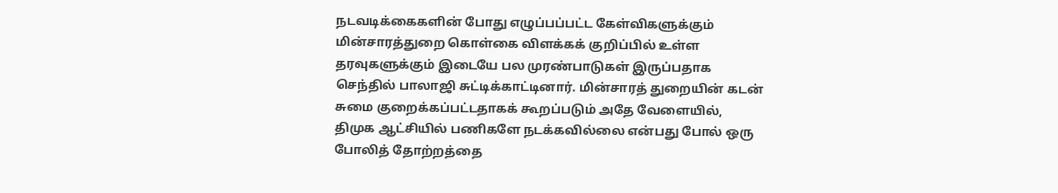நடவடிக்கைகளின் போது எழுப்பப்பட்ட கேள்விகளுக்கும் மின்சாரத்துறை கொள்கை விளக்கக் குறிப்பில் உள்ள தரவுகளுக்கும் இடையே பல முரண்பாடுகள் இருப்பதாக செந்தில் பாலாஜி சுட்டிக்காட்டினார். மின்சாரத் துறையின் கடன் சுமை குறைக்கப்பட்டதாகக் கூறப்படும் அதே வேளையில், திமுக ஆட்சியில் பணிகளே நடக்கவில்லை என்பது போல் ஒரு போலித் தோற்றத்தை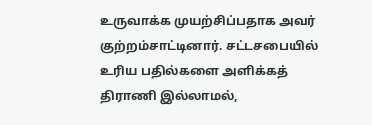உருவாக்க முயற்சிப்பதாக அவர் குற்றம்சாட்டினார். சட்டசபையில் உரிய பதில்களை அளிக்கத் திராணி இல்லாமல்,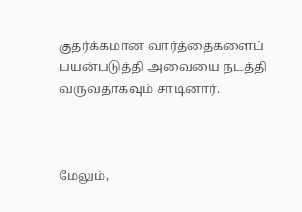குதர்க்கமான வார்த்தைகளைப் பயன்படுத்தி அவையை நடத்தி வருவதாகவும் சாடினார்.



மேலும்,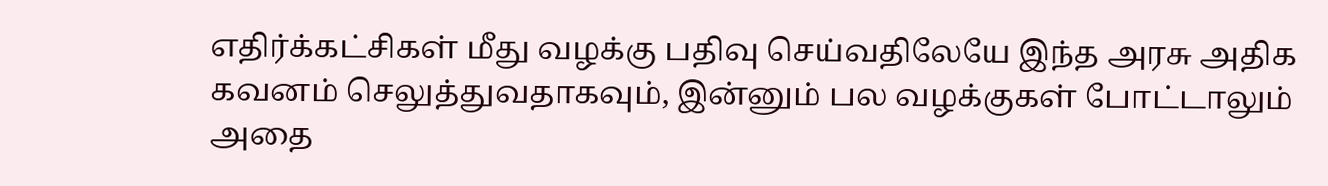எதிர்க்கட்சிகள் மீது வழக்கு பதிவு செய்வதிலேயே இந்த அரசு அதிக கவனம் செலுத்துவதாகவும், இன்னும் பல வழக்குகள் போட்டாலும் அதை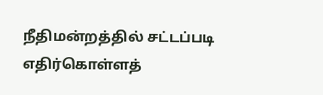நீதிமன்றத்தில் சட்டப்படி எதிர்கொள்ளத்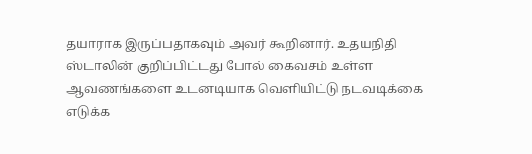தயாராக இருப்பதாகவும் அவர் கூறினார். உதயநிதி ஸ்டாலின் குறிப்பிட்டது போல் கைவசம் உள்ள ஆவணங்களை உடனடியாக வெளியிட்டு நடவடிக்கை எடுக்க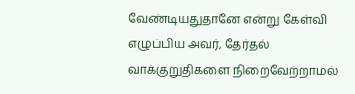வேண்டியதுதானே என்று கேள்வி எழுப்பிய அவர், தேர்தல் வாக்குறுதிகளை நிறைவேற்றாமல்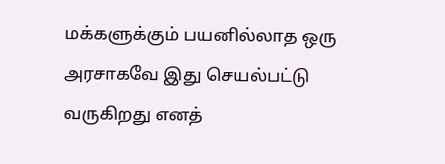மக்களுக்கும் பயனில்லாத ஒரு அரசாகவே இது செயல்பட்டு வருகிறது எனத்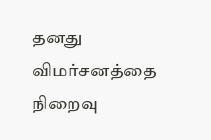தனது விமர்சனத்தை நிறைவு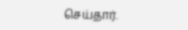செய்தார்.